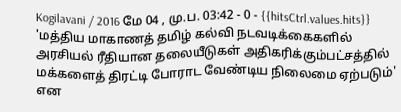Kogilavani / 2016 மே 04 , மு.ப. 03:42 - 0 - {{hitsCtrl.values.hits}}
'மத்திய மாகாணத் தமிழ் கல்வி நடவடிக்கைகளில் அரசியல் ரீதியான தலையீடுகள் அதிகரிக்கும்பட்சத்தில் மக்களைத் திரட்டி போராட வேண்டிய நிலைமை ஏற்படும்' என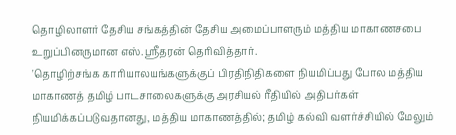தொழிலாளர் தேசிய சங்கத்தின் தேசிய அமைப்பாளரும் மத்திய மாகாணசபை உறுப்பினருமான எஸ்.ஸ்ரீதரன் தெரிவித்தார்.
'தொழிற்சங்க காரியாலயங்களுக்குப் பிரதிநிதிகளை நியமிப்பது போல மத்திய மாகாணத் தமிழ் பாடசாலைகளுக்கு அரசியல் ரீதியில் அதிபர்கள் நியமிக்கப்படுவதானது, மத்திய மாகாணத்தில்; தமிழ் கல்வி வளர்ச்சியில் மேலும்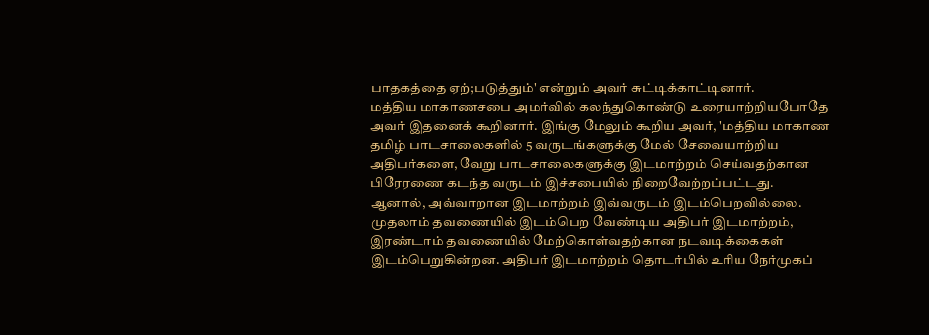பாதகத்தை ஏற்;படுத்தும்' என்றும் அவர் சுட்டிக்காட்டினார்.
மத்திய மாகாணசபை அமர்வில் கலந்துகொண்டு உரையாற்றியபோதே அவர் இதனைக் கூறினார். இங்கு மேலும் கூறிய அவர், 'மத்திய மாகாண தமிழ் பாடசாலைகளில் 5 வருடங்களுக்கு மேல் சேவையாற்றிய அதிபர்களை, வேறு பாடசாலைகளுக்கு இடமாற்றம் செய்வதற்கான பிரேரணை கடந்த வருடம் இச்சபையில் நிறைவேற்றப்பட்டது.
ஆனால், அவ்வாறான இடமாற்றம் இவ்வருடம் இடம்பெறவில்லை. முதலாம் தவணையில் இடம்பெற வேண்டிய அதிபர் இடமாற்றம், இரண்டாம் தவணையில் மேற்கொள்வதற்கான நடவடிக்கைகள் இடம்பெறுகின்றன. அதிபர் இடமாற்றம் தொடர்பில் உரிய நேர்முகப்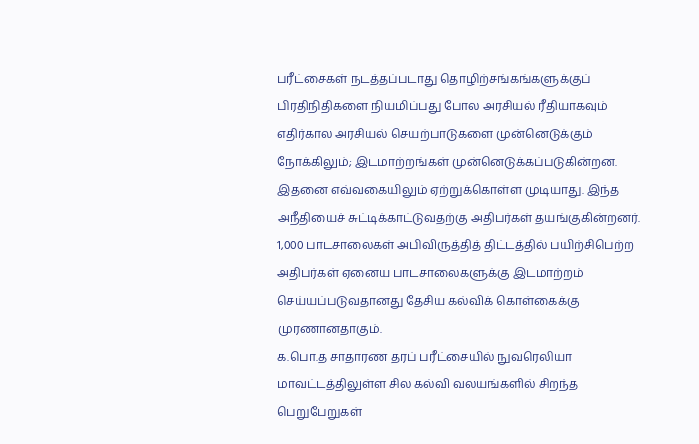பரீட்சைகள் நடத்தப்படாது தொழிற்சங்கங்களுக்குப் பிரதிநிதிகளை நியமிப்பது போல அரசியல் ரீதியாகவும் எதிர்கால அரசியல் செயற்பாடுகளை முன்னெடுக்கும் நோக்கிலும்; இடமாற்றங்கள் முன்னெடுக்கப்படுகின்றன.
இதனை எவ்வகையிலும் ஏற்றுக்கொள்ள முடியாது. இந்த அநீதியைச் சுட்டிக்காட்டுவதற்கு அதிபர்கள் தயங்குகின்றனர். 1,000 பாடசாலைகள் அபிவிருத்தித் திட்டத்தில் பயிற்சிபெற்ற அதிபர்கள் ஏனைய பாடசாலைகளுக்கு இடமாற்றம் செய்யப்படுவதானது தேசிய கல்விக் கொள்கைக்கு முரணானதாகும்.
க.பொ.த சாதாரண தரப் பரீட்சையில் நுவரெலியா மாவட்டத்திலுள்ள சில கல்வி வலயங்களில் சிறந்த பெறுபேறுகள்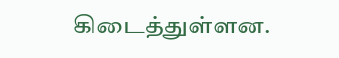கிடைத்துள்ளன.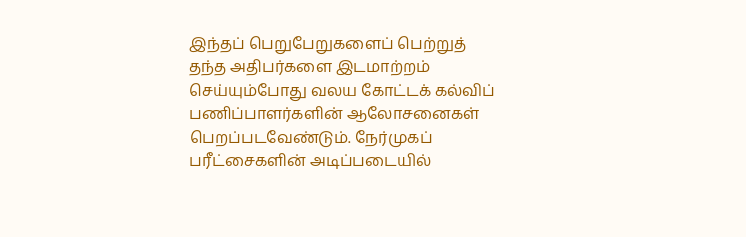இந்தப் பெறுபேறுகளைப் பெற்றுத் தந்த அதிபர்களை இடமாற்றம் செய்யும்போது வலய கோட்டக் கல்விப் பணிப்பாளர்களின் ஆலோசனைகள் பெறப்படவேண்டும். நேர்முகப் பரீட்சைகளின் அடிப்படையில்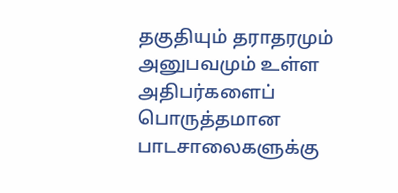தகுதியும் தராதரமும் அனுபவமும் உள்ள அதிபர்களைப் பொருத்தமான பாடசாலைகளுக்கு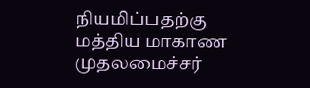நியமிப்பதற்கு மத்திய மாகாண முதலமைச்சர்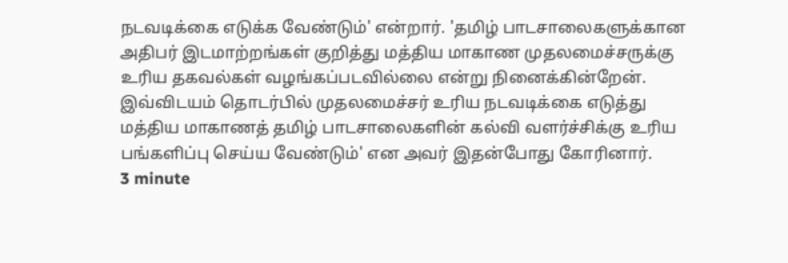நடவடிக்கை எடுக்க வேண்டும்' என்றார். 'தமிழ் பாடசாலைகளுக்கான அதிபர் இடமாற்றங்கள் குறித்து மத்திய மாகாண முதலமைச்சருக்கு உரிய தகவல்கள் வழங்கப்படவில்லை என்று நினைக்கின்றேன். இவ்விடயம் தொடர்பில் முதலமைச்சர் உரிய நடவடிக்கை எடுத்து மத்திய மாகாணத் தமிழ் பாடசாலைகளின் கல்வி வளர்ச்சிக்கு உரிய பங்களிப்பு செய்ய வேண்டும்' என அவர் இதன்போது கோரினார்.
3 minute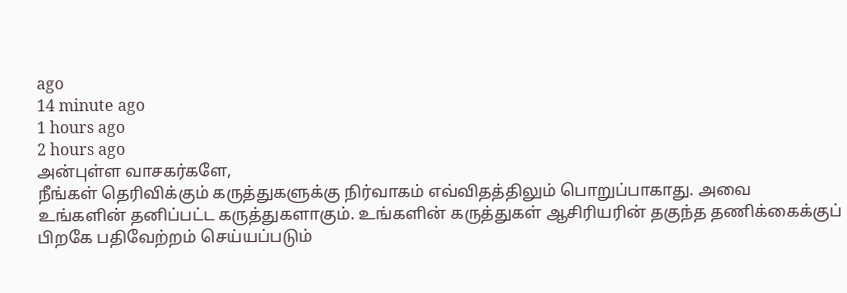ago
14 minute ago
1 hours ago
2 hours ago
அன்புள்ள வாசகர்களே,
நீங்கள் தெரிவிக்கும் கருத்துகளுக்கு நிர்வாகம் எவ்விதத்திலும் பொறுப்பாகாது. அவை உங்களின் தனிப்பட்ட கருத்துகளாகும். உங்களின் கருத்துகள் ஆசிரியரின் தகுந்த தணிக்கைக்குப் பிறகே பதிவேற்றம் செய்யப்படும்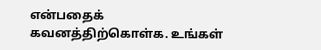என்பதைக் கவனத்திற்கொள்க. உங்கள்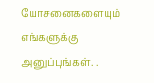யோசனைகளையும் எங்களுக்கு அனுப்புங்கள். .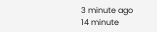3 minute ago
14 minute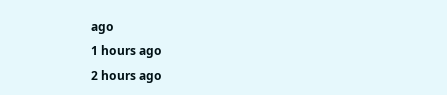ago
1 hours ago
2 hours ago